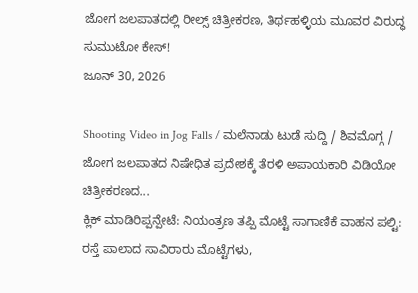ಜೋಗ ಜಲಪಾತದಲ್ಲಿ ರೀಲ್ಸ್ ಚಿತ್ರೀಕರಣ, ತಿರ್ಥಹಳ್ಳಿಯ ಮೂವರ ವಿರುದ್ಧ ಸುಮುಟೋ ಕೇಸ್!
ಜೂನ್ 30, 2026

Shooting Video in Jog Falls / ಮಲೆನಾಡು ಟುಡೆ ಸುದ್ದಿ / ಶಿವಮೊಗ್ಗ / ಜೋಗ ಜಲಪಾತದ ನಿಷೇಧಿತ ಪ್ರದೇಶಕ್ಕೆ ತೆರಳಿ ಅಪಾಯಕಾರಿ ವಿಡಿಯೋ ಚಿತ್ರೀಕರಣದ...
ಕ್ಲಿಕ್ ಮಾಡಿರಿಪ್ಪನ್ಪೇಟೆ: ನಿಯಂತ್ರಣ ತಪ್ಪಿ ಮೊಟ್ಟೆ ಸಾಗಾಣಿಕೆ ವಾಹನ ಪಲ್ಟಿ: ರಸ್ತೆ ಪಾಲಾದ ಸಾವಿರಾರು ಮೊಟ್ಟೆಗಳು,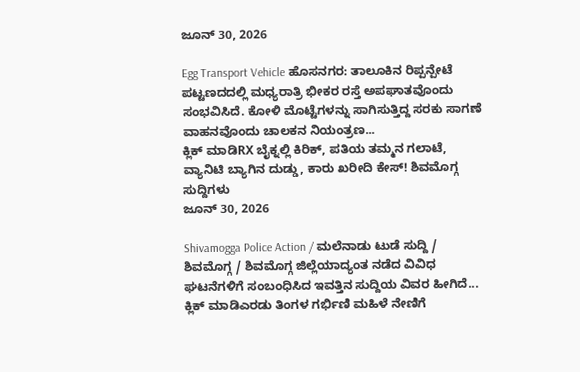ಜೂನ್ 30, 2026

Egg Transport Vehicle ಹೊಸನಗರ: ತಾಲೂಕಿನ ರಿಪ್ಪನ್ಪೇಟೆ ಪಟ್ಟಣದದಲ್ಲಿ ಮಧ್ಯರಾತ್ರಿ ಭೀಕರ ರಸ್ತೆ ಅಪಘಾತವೊಂದು ಸಂಭವಿಸಿದೆ. ಕೋಳಿ ಮೊಟ್ಟೆಗಳನ್ನು ಸಾಗಿಸುತ್ತಿದ್ದ ಸರಕು ಸಾಗಣೆ ವಾಹನವೊಂದು ಚಾಲಕನ ನಿಯಂತ್ರಣ...
ಕ್ಲಿಕ್ ಮಾಡಿRX ಬೈಕ್ನಲ್ಲಿ ಕಿರಿಕ್, ಪತಿಯ ತಮ್ಮನ ಗಲಾಟೆ, ವ್ಯಾನಿಟಿ ಬ್ಯಾಗಿನ ದುಡ್ಡು, ಕಾರು ಖರೀದಿ ಕೇಸ್! ಶಿವಮೊಗ್ಗ ಸುದ್ದಿಗಳು
ಜೂನ್ 30, 2026

Shivamogga Police Action / ಮಲೆನಾಡು ಟುಡೆ ಸುದ್ದಿ / ಶಿವಮೊಗ್ಗ / ಶಿವಮೊಗ್ಗ ಜಿಲ್ಲೆಯಾದ್ಯಂತ ನಡೆದ ವಿವಿಧ ಘಟನೆಗಳಿಗೆ ಸಂಬಂಧಿಸಿದ ಇವತ್ತಿನ ಸುದ್ದಿಯ ವಿವರ ಹೀಗಿದೆ...
ಕ್ಲಿಕ್ ಮಾಡಿಎರಡು ತಿಂಗಳ ಗರ್ಭಿಣಿ ಮಹಿಳೆ ನೇಣಿಗೆ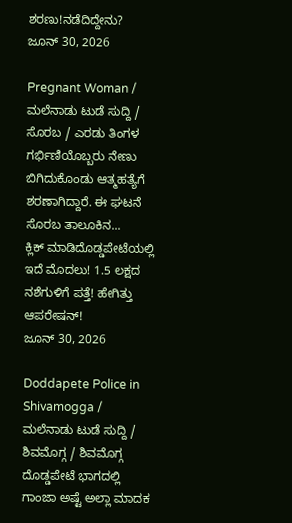ಶರಣು!ನಡೆದಿದ್ದೇನು?
ಜೂನ್ 30, 2026

Pregnant Woman / ಮಲೆನಾಡು ಟುಡೆ ಸುದ್ದಿ / ಸೊರಬ / ಎರಡು ತಿಂಗಳ ಗರ್ಭಿಣಿಯೊಬ್ಬರು ನೇಣು ಬಿಗಿದುಕೊಂಡು ಆತ್ಮಹತ್ಯೆಗೆ ಶರಣಾಗಿದ್ದಾರೆ. ಈ ಘಟನೆ ಸೊರಬ ತಾಲೂಕಿನ...
ಕ್ಲಿಕ್ ಮಾಡಿದೊಡ್ಡಪೇಟೆಯಲ್ಲಿ ಇದೆ ಮೊದಲು! 1.5 ಲಕ್ಷದ ನಶೆಗುಳಿಗೆ ಪತ್ತೆ! ಹೇಗಿತ್ತು ಆಪರೇಷನ್!
ಜೂನ್ 30, 2026

Doddapete Police in Shivamogga / ಮಲೆನಾಡು ಟುಡೆ ಸುದ್ದಿ / ಶಿವಮೊಗ್ಗ / ಶಿವಮೊಗ್ಗ ದೊಡ್ಡಪೇಟೆ ಭಾಗದಲ್ಲಿ ಗಾಂಜಾ ಅಷ್ಟೆ ಅಲ್ಲಾ ಮಾದಕ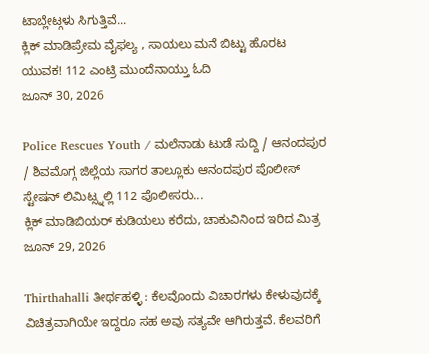ಟಾಬ್ಲೇಟ್ಗಳು ಸಿಗುತ್ತಿವೆ...
ಕ್ಲಿಕ್ ಮಾಡಿಪ್ರೇಮ ವೈಫಲ್ಯ , ಸಾಯಲು ಮನೆ ಬಿಟ್ಟು ಹೊರಟ ಯುವಕ! 112 ಎಂಟ್ರಿ ಮುಂದೆನಾಯ್ತು ಓದಿ
ಜೂನ್ 30, 2026

Police Rescues Youth / ಮಲೆನಾಡು ಟುಡೆ ಸುದ್ದಿ / ಆನಂದಪುರ / ಶಿವಮೊಗ್ಗ ಜಿಲ್ಲೆಯ ಸಾಗರ ತಾಲ್ಲೂಕು ಆನಂದಪುರ ಪೊಲೀಸ್ ಸ್ಟೇಷನ್ ಲಿಮಿಟ್ಸ್ನಲ್ಲಿ 112 ಪೊಲೀಸರು...
ಕ್ಲಿಕ್ ಮಾಡಿಬಿಯರ್ ಕುಡಿಯಲು ಕರೆದು, ಚಾಕುವಿನಿಂದ ಇರಿದ ಮಿತ್ರ
ಜೂನ್ 29, 2026

Thirthahalli ತೀರ್ಥಹಳ್ಳಿ : ಕೆಲವೊಂದು ವಿಚಾರಗಳು ಕೇಳುವುದಕ್ಕೆ ವಿಚಿತ್ರವಾಗಿಯೇ ಇದ್ದರೂ ಸಹ ಅವು ಸತ್ಯವೇ ಆಗಿರುತ್ತವೆ. ಕೆಲವರಿಗೆ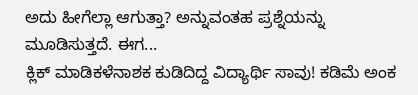ಅದು ಹೀಗೆಲ್ಲಾ ಆಗುತ್ತಾ? ಅನ್ನುವಂತಹ ಪ್ರಶ್ನೆಯನ್ನು ಮೂಡಿಸುತ್ತದೆ. ಈಗ...
ಕ್ಲಿಕ್ ಮಾಡಿಕಳೆನಾಶಕ ಕುಡಿದಿದ್ದ ವಿದ್ಯಾರ್ಥಿ ಸಾವು! ಕಡಿಮೆ ಅಂಕ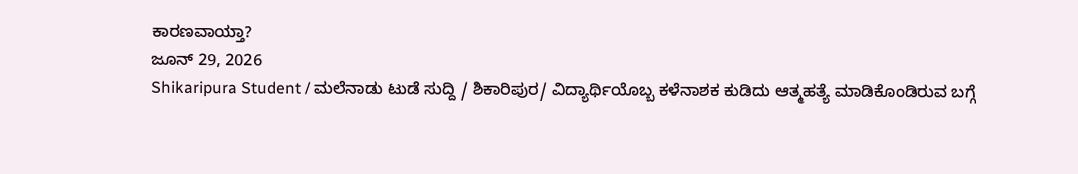ಕಾರಣವಾಯ್ತಾ?
ಜೂನ್ 29, 2026
Shikaripura Student / ಮಲೆನಾಡು ಟುಡೆ ಸುದ್ದಿ / ಶಿಕಾರಿಪುರ/ ವಿದ್ಯಾರ್ಥಿಯೊಬ್ಬ ಕಳೆನಾಶಕ ಕುಡಿದು ಆತ್ಮಹತ್ಯೆ ಮಾಡಿಕೊಂಡಿರುವ ಬಗ್ಗೆ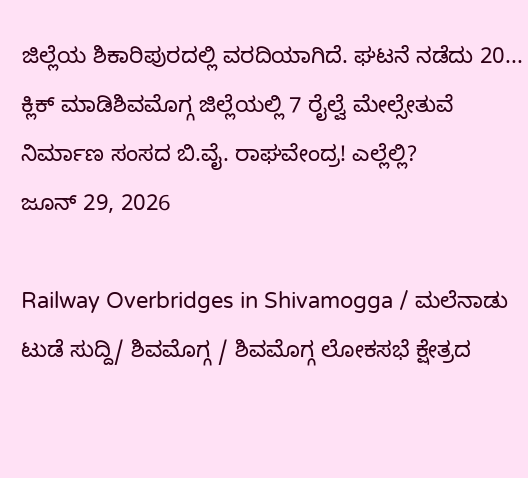ಜಿಲ್ಲೆಯ ಶಿಕಾರಿಪುರದಲ್ಲಿ ವರದಿಯಾಗಿದೆ. ಘಟನೆ ನಡೆದು 20...
ಕ್ಲಿಕ್ ಮಾಡಿಶಿವಮೊಗ್ಗ ಜಿಲ್ಲೆಯಲ್ಲಿ 7 ರೈಲ್ವೆ ಮೇಲ್ಸೇತುವೆ ನಿರ್ಮಾಣ ಸಂಸದ ಬಿ.ವೈ. ರಾಘವೇಂದ್ರ! ಎಲ್ಲೆಲ್ಲಿ?
ಜೂನ್ 29, 2026

Railway Overbridges in Shivamogga / ಮಲೆನಾಡು ಟುಡೆ ಸುದ್ದಿ/ ಶಿವಮೊಗ್ಗ / ಶಿವಮೊಗ್ಗ ಲೋಕಸಭೆ ಕ್ಷೇತ್ರದ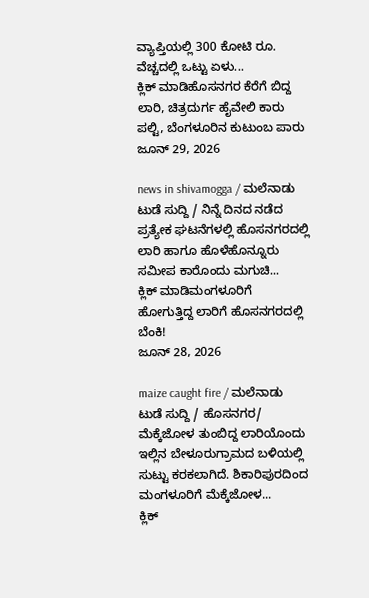ವ್ಯಾಪ್ತಿಯಲ್ಲಿ 300 ಕೋಟಿ ರೂ. ವೆಚ್ಚದಲ್ಲಿ ಒಟ್ಟು ಏಳು...
ಕ್ಲಿಕ್ ಮಾಡಿಹೊಸನಗರ ಕೆರೆಗೆ ಬಿದ್ದ ಲಾರಿ, ಚಿತ್ರದುರ್ಗ ಹೈವೇಲಿ ಕಾರು ಪಲ್ಟಿ, ಬೆಂಗಳೂರಿನ ಕುಟುಂಬ ಪಾರು
ಜೂನ್ 29, 2026

news in shivamogga / ಮಲೆನಾಡು ಟುಡೆ ಸುದ್ದಿ / ನಿನ್ನೆ ದಿನದ ನಡೆದ ಪ್ರತ್ಯೇಕ ಘಟನೆಗಳಲ್ಲಿ ಹೊಸನಗರದಲ್ಲಿ ಲಾರಿ ಹಾಗೂ ಹೊಳೆಹೊನ್ನೂರು ಸಮೀಪ ಕಾರೊಂದು ಮಗುಚಿ...
ಕ್ಲಿಕ್ ಮಾಡಿಮಂಗಳೂರಿಗೆ ಹೋಗುತ್ತಿದ್ದ ಲಾರಿಗೆ ಹೊಸನಗರದಲ್ಲಿ ಬೆಂಕಿ!
ಜೂನ್ 28, 2026

maize caught fire / ಮಲೆನಾಡು ಟುಡೆ ಸುದ್ದಿ / ಹೊಸನಗರ/ ಮೆಕ್ಕೆಜೋಳ ತುಂಬಿದ್ದ ಲಾರಿಯೊಂದು ಇಲ್ಲಿನ ಬೇಳೂರುಗ್ರಾಮದ ಬಳಿಯಲ್ಲಿ ಸುಟ್ಟು ಕರಕಲಾಗಿದೆ. ಶಿಕಾರಿಪುರದಿಂದ ಮಂಗಳೂರಿಗೆ ಮೆಕ್ಕೆಜೋಳ...
ಕ್ಲಿಕ್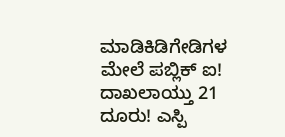ಮಾಡಿಕಿಡಿಗೇಡಿಗಳ ಮೇಲೆ ಪಬ್ಲಿಕ್ ಐ! ದಾಖಲಾಯ್ತು 21 ದೂರು! ಎಸ್ಪಿ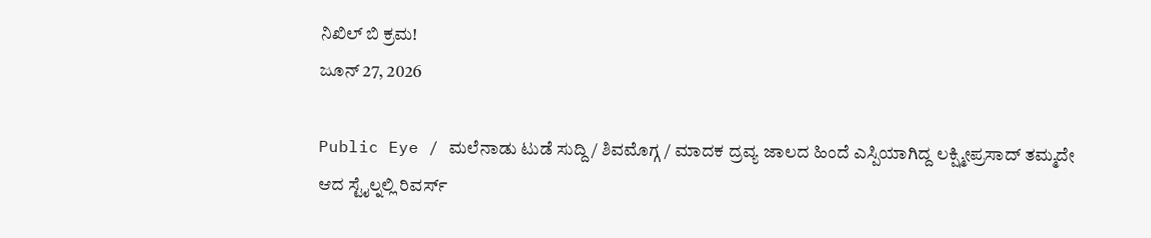ನಿಖಿಲ್ ಬಿ ಕ್ರಮ!
ಜೂನ್ 27, 2026

Public Eye / ಮಲೆನಾಡು ಟುಡೆ ಸುದ್ದಿ / ಶಿವಮೊಗ್ಗ / ಮಾದಕ ದ್ರವ್ಯ ಜಾಲದ ಹಿಂದೆ ಎಸ್ಪಿಯಾಗಿದ್ದ ಲಕ್ಷ್ಮೀಪ್ರಸಾದ್ ತಮ್ಮದೇ ಆದ ಸ್ಟೈಲ್ನಲ್ಲಿ ರಿವರ್ಸ್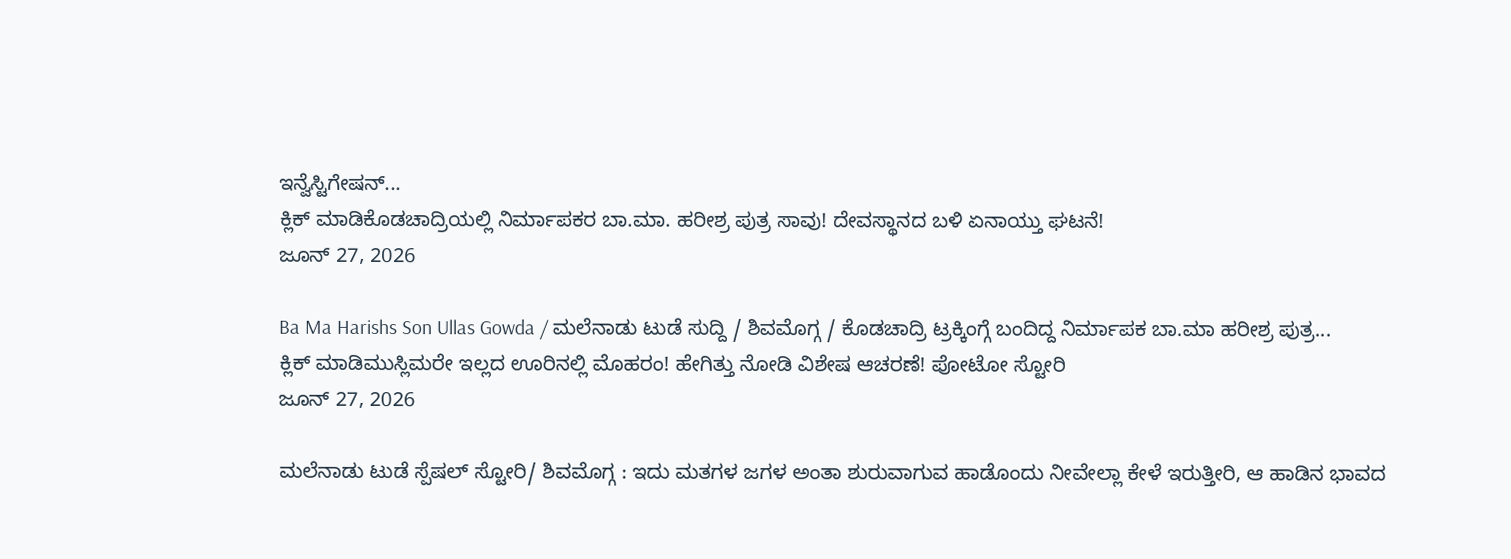ಇನ್ವೆಸ್ಟಿಗೇಷನ್...
ಕ್ಲಿಕ್ ಮಾಡಿಕೊಡಚಾದ್ರಿಯಲ್ಲಿ ನಿರ್ಮಾಪಕರ ಬಾ.ಮಾ. ಹರೀಶ್ರ ಪುತ್ರ ಸಾವು! ದೇವಸ್ಥಾನದ ಬಳಿ ಏನಾಯ್ತು ಘಟನೆ!
ಜೂನ್ 27, 2026

Ba Ma Harishs Son Ullas Gowda / ಮಲೆನಾಡು ಟುಡೆ ಸುದ್ದಿ / ಶಿವಮೊಗ್ಗ / ಕೊಡಚಾದ್ರಿ ಟ್ರಕ್ಕಿಂಗ್ಗೆ ಬಂದಿದ್ದ ನಿರ್ಮಾಪಕ ಬಾ.ಮಾ ಹರೀಶ್ರ ಪುತ್ರ...
ಕ್ಲಿಕ್ ಮಾಡಿಮುಸ್ಲಿಮರೇ ಇಲ್ಲದ ಊರಿನಲ್ಲಿ ಮೊಹರಂ! ಹೇಗಿತ್ತು ನೋಡಿ ವಿಶೇಷ ಆಚರಣೆ! ಪೋಟೋ ಸ್ಟೋರಿ
ಜೂನ್ 27, 2026

ಮಲೆನಾಡು ಟುಡೆ ಸ್ಪೆಷಲ್ ಸ್ಟೋರಿ/ ಶಿವಮೊಗ್ಗ : ಇದು ಮತಗಳ ಜಗಳ ಅಂತಾ ಶುರುವಾಗುವ ಹಾಡೊಂದು ನೀವೇಲ್ಲಾ ಕೇಳೆ ಇರುತ್ತೀರಿ, ಆ ಹಾಡಿನ ಭಾವದ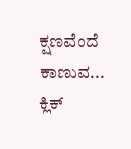ಕ್ಷಣವೆಂದೆ ಕಾಣುವ...
ಕ್ಲಿಕ್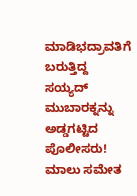ಮಾಡಿಭದ್ರಾವತಿಗೆ ಬರುತ್ತಿದ್ದ ಸಯ್ಯದ್ ಮುಬಾರಕ್ನನ್ನು ಅಡ್ಡಗಟ್ಟಿದ ಪೊಲೀಸರು! ಮಾಲು ಸಮೇತ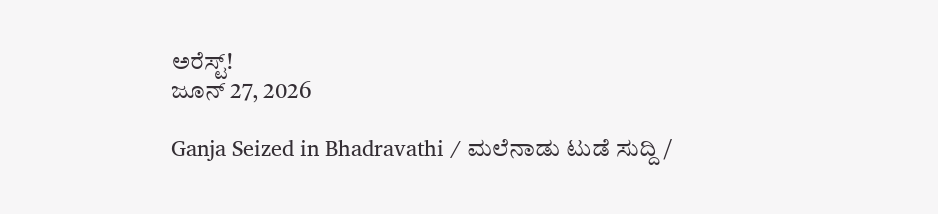ಅರೆಸ್ಟ್!
ಜೂನ್ 27, 2026

Ganja Seized in Bhadravathi / ಮಲೆನಾಡು ಟುಡೆ ಸುದ್ದಿ /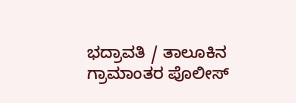ಭದ್ರಾವತಿ / ತಾಲೂಕಿನ ಗ್ರಾಮಾಂತರ ಪೊಲೀಸ್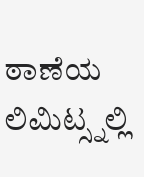ಠಾಣೆಯ ಲಿಮಿಟ್ಸ್ನಲ್ಲಿ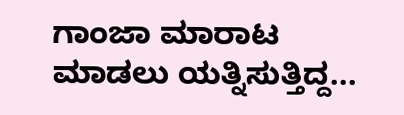ಗಾಂಜಾ ಮಾರಾಟ ಮಾಡಲು ಯತ್ನಿಸುತ್ತಿದ್ದ...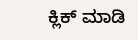ಕ್ಲಿಕ್ ಮಾಡಿ